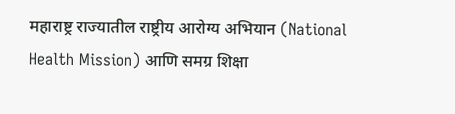महाराष्ट्र राज्यातील राष्ट्रीय आरोग्य अभियान (National Health Mission) आणि समग्र शिक्षा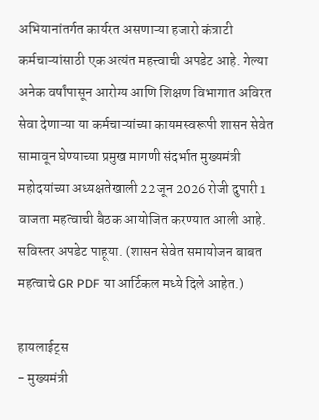अभियानांतर्गत कार्यरत असणाऱ्या हजारो कंत्राटी कर्मचाऱ्यांसाठी एक अत्यंत महत्त्वाची अपडेट आहे. गेल्या अनेक वर्षांपासून आरोग्य आणि शिक्षण विभागात अविरत सेवा देणाऱ्या या कर्मचाऱ्यांच्या कायमस्वरूपी शासन सेवेत सामावून घेण्याच्या प्रमुख मागणी संदर्भात मुख्यमंत्री महोदयांच्या अध्यक्षतेखाली 22 जून 2026 रोजी दुपारी 1 वाजता महत्वाची बैठक आयोजित करण्यात आली आहे. सविस्तर अपडेट पाहूया. (शासन सेवेत समायोजन बाबत महत्वाचे GR PDF या आर्टिकल मध्ये दिले आहेत.)

हायलाईट्स
- मुख्यमंत्री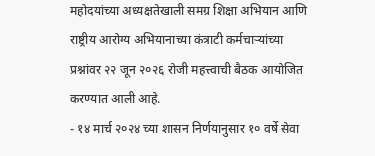महोदयांच्या अध्यक्षतेखाली समग्र शिक्षा अभियान आणि राष्ट्रीय आरोग्य अभियानाच्या कंत्राटी कर्मचाऱ्यांच्या प्रश्नांवर २२ जून २०२६ रोजी महत्त्वाची बैठक आयोजित करण्यात आली आहे.
- १४ मार्च २०२४ च्या शासन निर्णयानुसार १० वर्षे सेवा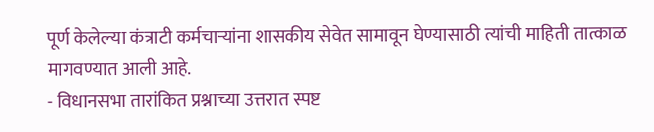पूर्ण केलेल्या कंत्राटी कर्मचाऱ्यांना शासकीय सेवेत सामावून घेण्यासाठी त्यांची माहिती तात्काळ मागवण्यात आली आहे.
- विधानसभा तारांकित प्रश्नाच्या उत्तरात स्पष्ट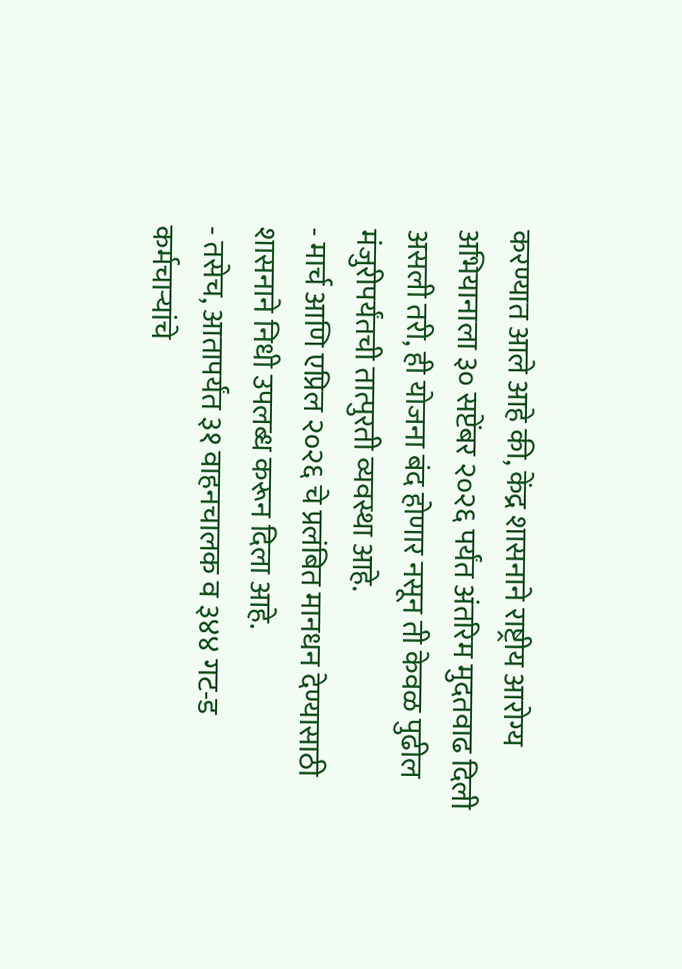करण्यात आले आहे की, केंद्र शासनाने राष्ट्रीय आरोग्य अभियानाला ३० सप्टेंबर २०२६ पर्यंत अंतरिम मुदतवाढ दिली असली तरी, ही योजना बंद होणार नसून ती केवळ पुढील मंजुरीपर्यंतची तात्पुरती व्यवस्था आहे.
- मार्च आणि एप्रिल २०२६ चे प्रलंबित मानधन देण्यासाठी शासनाने निधी उपलब्ध करून दिला आहे.
- तसेच, आतापर्यंत ३१ वाहनचालक व ३४४ गट-ड कर्मचाऱ्यांचे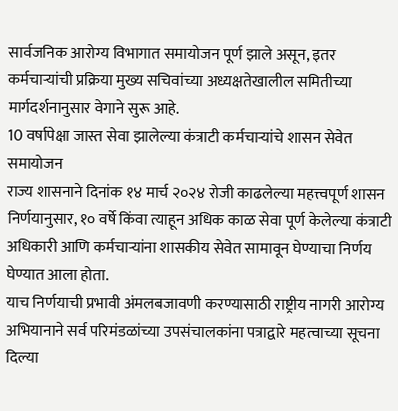सार्वजनिक आरोग्य विभागात समायोजन पूर्ण झाले असून, इतर कर्मचाऱ्यांची प्रक्रिया मुख्य सचिवांच्या अध्यक्षतेखालील समितीच्या मार्गदर्शनानुसार वेगाने सुरू आहे.
10 वर्षापेक्षा जास्त सेवा झालेल्या कंत्राटी कर्मचाऱ्यांचे शासन सेवेत समायोजन
राज्य शासनाने दिनांक १४ मार्च २०२४ रोजी काढलेल्या महत्त्वपूर्ण शासन निर्णयानुसार, १० वर्षे किंवा त्याहून अधिक काळ सेवा पूर्ण केलेल्या कंत्राटी अधिकारी आणि कर्मचाऱ्यांना शासकीय सेवेत सामावून घेण्याचा निर्णय घेण्यात आला होता.
याच निर्णयाची प्रभावी अंमलबजावणी करण्यासाठी राष्ट्रीय नागरी आरोग्य अभियानाने सर्व परिमंडळांच्या उपसंचालकांना पत्राद्वारे महत्वाच्या सूचना दिल्या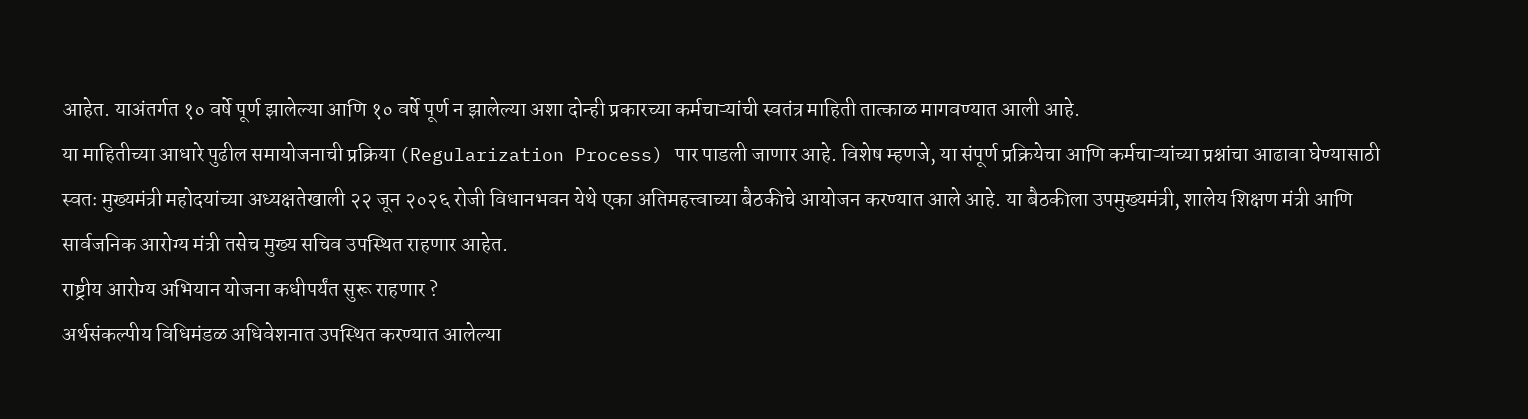आहेत. याअंतर्गत १० वर्षे पूर्ण झालेल्या आणि १० वर्षे पूर्ण न झालेल्या अशा दोन्ही प्रकारच्या कर्मचाऱ्यांची स्वतंत्र माहिती तात्काळ मागवण्यात आली आहे.
या माहितीच्या आधारे पुढील समायोजनाची प्रक्रिया (Regularization Process) पार पाडली जाणार आहे. विशेष म्हणजे, या संपूर्ण प्रक्रियेचा आणि कर्मचाऱ्यांच्या प्रश्नांचा आढावा घेण्यासाठी स्वतः मुख्यमंत्री महोदयांच्या अध्यक्षतेखाली २२ जून २०२६ रोजी विधानभवन येथे एका अतिमहत्त्वाच्या बैठकीचे आयोजन करण्यात आले आहे. या बैठकीला उपमुख्यमंत्री, शालेय शिक्षण मंत्री आणि सार्वजनिक आरोग्य मंत्री तसेच मुख्य सचिव उपस्थित राहणार आहेत.
राष्ट्रीय आरोग्य अभियान योजना कधीपर्यंत सुरू राहणार ?
अर्थसंकल्पीय विधिमंडळ अधिवेशनात उपस्थित करण्यात आलेल्या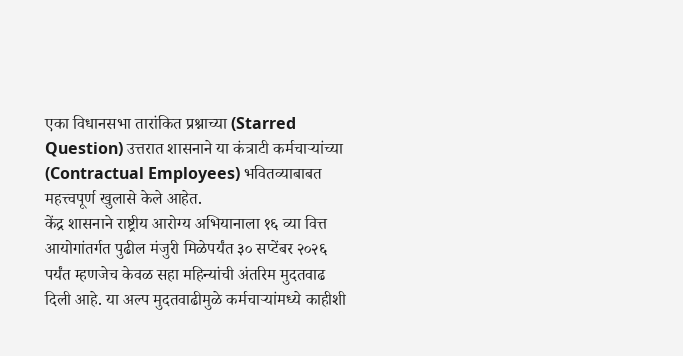एका विधानसभा तारांकित प्रश्नाच्या (Starred Question) उत्तरात शासनाने या कंत्राटी कर्मचाऱ्यांच्या (Contractual Employees) भवितव्याबाबत महत्त्वपूर्ण खुलासे केले आहेत.
केंद्र शासनाने राष्ट्रीय आरोग्य अभियानाला १६ व्या वित्त आयोगांतर्गत पुढील मंजुरी मिळेपर्यंत ३० सप्टेंबर २०२६ पर्यंत म्हणजेच केवळ सहा महिन्यांची अंतरिम मुदतवाढ दिली आहे. या अल्प मुदतवाढीमुळे कर्मचाऱ्यांमध्ये काहीशी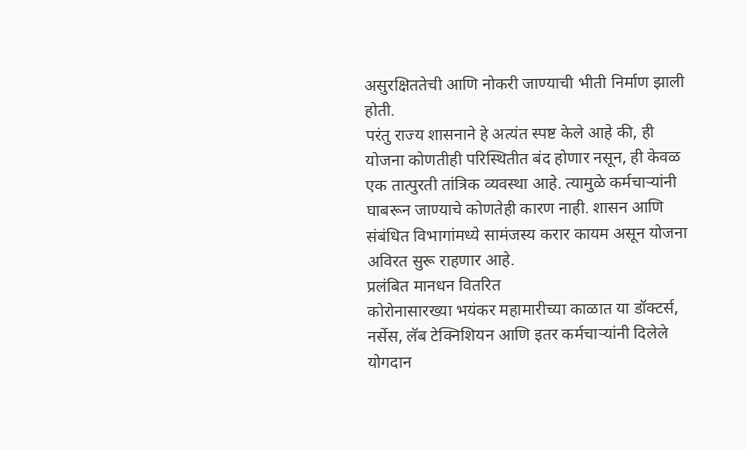असुरक्षिततेची आणि नोकरी जाण्याची भीती निर्माण झाली होती.
परंतु राज्य शासनाने हे अत्यंत स्पष्ट केले आहे की, ही योजना कोणतीही परिस्थितीत बंद होणार नसून, ही केवळ एक तात्पुरती तांत्रिक व्यवस्था आहे. त्यामुळे कर्मचाऱ्यांनी घाबरून जाण्याचे कोणतेही कारण नाही. शासन आणि संबंधित विभागांमध्ये सामंजस्य करार कायम असून योजना अविरत सुरू राहणार आहे.
प्रलंबित मानधन वितरित
कोरोनासारख्या भयंकर महामारीच्या काळात या डॉक्टर्स, नर्सेस, लॅब टेक्निशियन आणि इतर कर्मचाऱ्यांनी दिलेले योगदान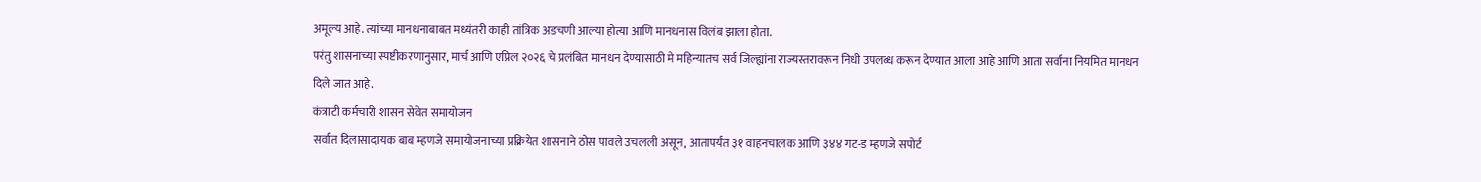अमूल्य आहे. त्यांच्या मानधनाबाबत मध्यंतरी काही तांत्रिक अडचणी आल्या होत्या आणि मानधनास विलंब झाला होता.
परंतु शासनाच्या स्पष्टीकरणानुसार, मार्च आणि एप्रिल २०२६ चे प्रलंबित मानधन देण्यासाठी मे महिन्यातच सर्व जिल्ह्यांना राज्यस्तरावरून निधी उपलब्ध करून देण्यात आला आहे आणि आता सर्वांना नियमित मानधन दिले जात आहे.
कंत्राटी कर्मचारी शासन सेवेत समायोजन
सर्वात दिलासादायक बाब म्हणजे समायोजनाच्या प्रक्रियेत शासनाने ठोस पावले उचलली असून, आतापर्यंत ३१ वाहनचालक आणि ३४४ गट-ड म्हणजे सपोर्ट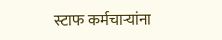स्टाफ कर्मचाऱ्यांना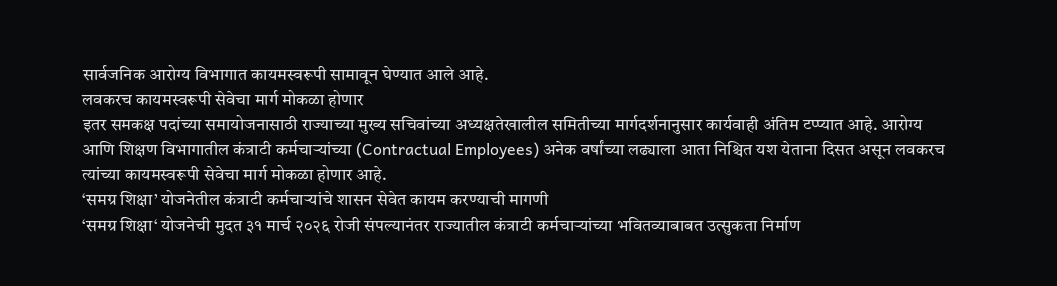सार्वजनिक आरोग्य विभागात कायमस्वरूपी सामावून घेण्यात आले आहे.
लवकरच कायमस्वरूपी सेवेचा मार्ग मोकळा होणार
इतर समकक्ष पदांच्या समायोजनासाठी राज्याच्या मुख्य सचिवांच्या अध्यक्षतेखालील समितीच्या मार्गदर्शनानुसार कार्यवाही अंतिम टप्प्यात आहे. आरोग्य आणि शिक्षण विभागातील कंत्राटी कर्मचाऱ्यांच्या (Contractual Employees) अनेक वर्षांच्या लढ्याला आता निश्चित यश येताना दिसत असून लवकरच त्यांच्या कायमस्वरूपी सेवेचा मार्ग मोकळा होणार आहे.
‘समग्र शिक्षा’ योजनेतील कंत्राटी कर्मचाऱ्यांचे शासन सेवेत कायम करण्याची मागणी
‘समग्र शिक्षा‘ योजनेची मुदत ३१ मार्च २०२६ रोजी संपल्यानंतर राज्यातील कंत्राटी कर्मचाऱ्यांच्या भवितव्याबाबत उत्सुकता निर्माण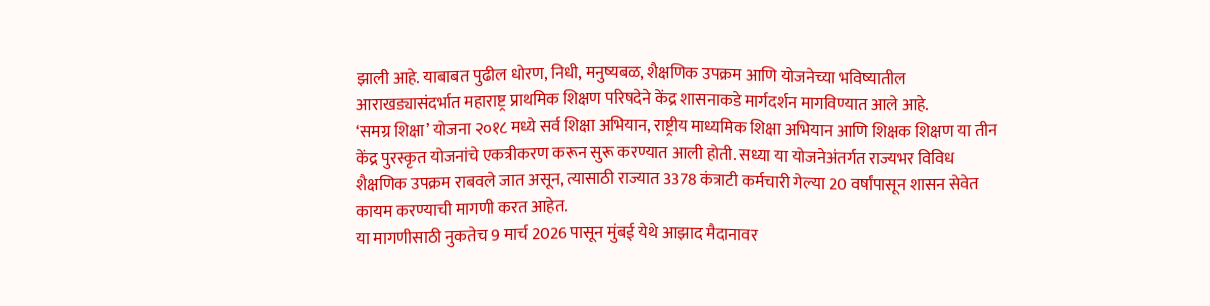झाली आहे. याबाबत पुढील धोरण, निधी, मनुष्यबळ, शैक्षणिक उपक्रम आणि योजनेच्या भविष्यातील आराखड्यासंदर्भात महाराष्ट्र प्राथमिक शिक्षण परिषदेने केंद्र शासनाकडे मार्गदर्शन मागविण्यात आले आहे.
‘समग्र शिक्षा’ योजना २०१८ मध्ये सर्व शिक्षा अभियान, राष्ट्रीय माध्यमिक शिक्षा अभियान आणि शिक्षक शिक्षण या तीन केंद्र पुरस्कृत योजनांचे एकत्रीकरण करून सुरू करण्यात आली होती. सध्या या योजनेअंतर्गत राज्यभर विविध शैक्षणिक उपक्रम राबवले जात असून, त्यासाठी राज्यात 3378 कंत्राटी कर्मचारी गेल्या 20 वर्षांपासून शासन सेवेत कायम करण्याची मागणी करत आहेत.
या मागणीसाठी नुकतेच 9 मार्च 2026 पासून मुंबई येथे आझाद मैदानावर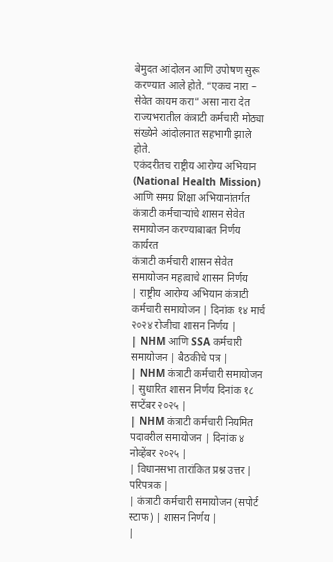बेमुदत आंदोलन आणि उपोषण सुरू करण्यात आले होते. “एकच नारा – सेवेत कायम करा” असा नारा देत राज्यभरातील कंत्राटी कर्मचारी मोठ्या संख्येने आंदोलनात सहभागी झाले होते.
एकंदरीतच राष्ट्रीय आरोग्य अभियान (National Health Mission) आणि समग्र शिक्षा अभियानांतर्गत कंत्राटी कर्मचाऱ्यांचे शासन सेवेत समायोजन करण्याबाबत निर्णय कार्यरत
कंत्राटी कर्मचारी शासन सेवेत समायोजन महत्वाचे शासन निर्णय
| राष्ट्रीय आरोग्य अभियान कंत्राटी कर्मचारी समायोजन | दिनांक १४ मार्च २०२४ रोजीचा शासन निर्णय |
| NHM आणि SSA कर्मचारी समायोजन | बैठकीचे पत्र |
| NHM कंत्राटी कर्मचारी समायोजन | सुधारित शासन निर्णय दिनांक १८ सप्टेंबर २०२५ |
| NHM कंत्राटी कर्मचारी नियमित पदावरील समायोजन | दिनांक ४ नोव्हेंबर २०२५ |
| विधानसभा तारांकित प्रश्न उत्तर | परिपत्रक |
| कंत्राटी कर्मचारी समायोजन (सपोर्ट स्टाफ) | शासन निर्णय |
|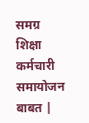समग्र शिक्षा कर्मचारी समायोजन बाबत |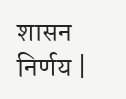शासन निर्णय |